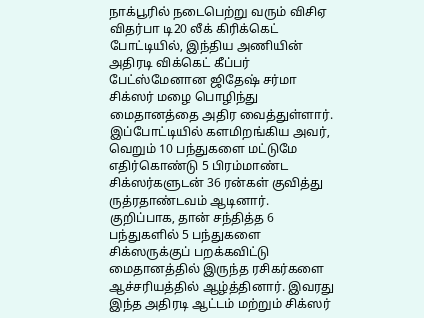நாக்பூரில் நடைபெற்று வரும் விசிஏ விதர்பா டி20 லீக் கிரிக்கெட் போட்டியில், இந்திய அணியின் அதிரடி விக்கெட் கீப்பர் பேட்ஸ்மேனான ஜிதேஷ் சர்மா சிக்ஸர் மழை பொழிந்து மைதானத்தை அதிர வைத்துள்ளார். இப்போட்டியில் களமிறங்கிய அவர், வெறும் 10 பந்துகளை மட்டுமே எதிர்கொண்டு 5 பிரம்மாண்ட சிக்ஸர்களுடன் 36 ரன்கள் குவித்து ருத்ரதாண்டவம் ஆடினார். குறிப்பாக, தான் சந்தித்த 6 பந்துகளில் 5 பந்துகளை சிக்ஸருக்குப் பறக்கவிட்டு மைதானத்தில் இருந்த ரசிகர்களை ஆச்சரியத்தில் ஆழ்த்தினார். இவரது இந்த அதிரடி ஆட்டம் மற்றும் சிக்ஸர்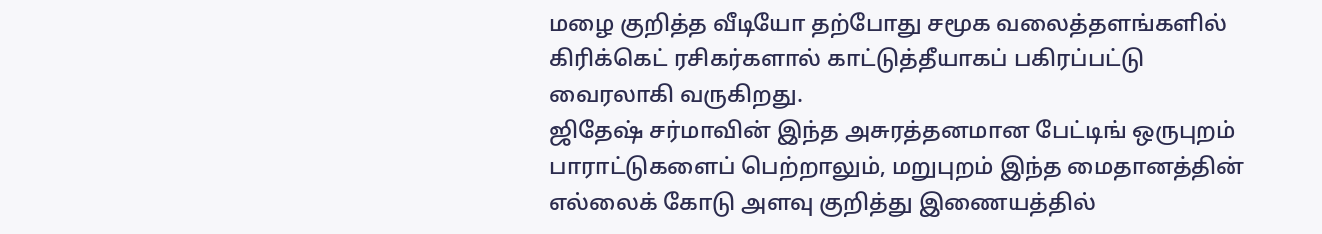மழை குறித்த வீடியோ தற்போது சமூக வலைத்தளங்களில் கிரிக்கெட் ரசிகர்களால் காட்டுத்தீயாகப் பகிரப்பட்டு வைரலாகி வருகிறது.
ஜிதேஷ் சர்மாவின் இந்த அசுரத்தனமான பேட்டிங் ஒருபுறம் பாராட்டுகளைப் பெற்றாலும், மறுபுறம் இந்த மைதானத்தின் எல்லைக் கோடு அளவு குறித்து இணையத்தில்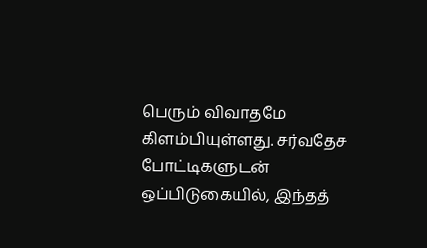பெரும் விவாதமே கிளம்பியுள்ளது. சர்வதேச போட்டிகளுடன் ஒப்பிடுகையில், இந்தத்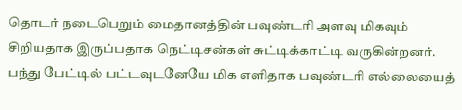தொடர் நடைபெறும் மைதானத்தின் பவுண்டரி அளவு மிகவும் சிறியதாக இருப்பதாக நெட்டிசன்கள் சுட்டிக்காட்டி வருகின்றனர். பந்து பேட்டில் பட்டவுடனேயே மிக எளிதாக பவுண்டரி எல்லையைத்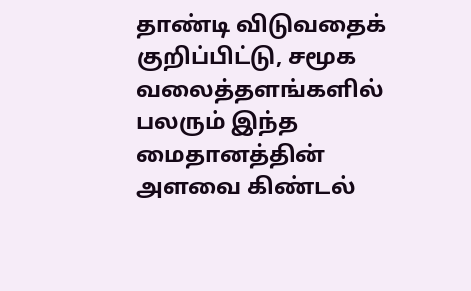தாண்டி விடுவதைக் குறிப்பிட்டு, சமூக வலைத்தளங்களில் பலரும் இந்த மைதானத்தின் அளவை கிண்டல்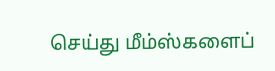செய்து மீம்ஸ்களைப்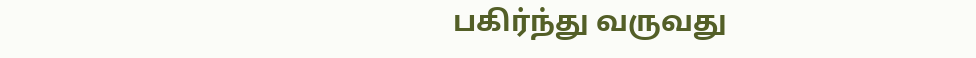பகிர்ந்து வருவது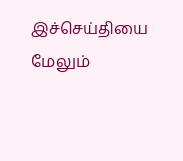இச்செய்தியை மேலும்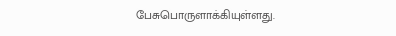பேசுபொருளாக்கியுள்ளது.